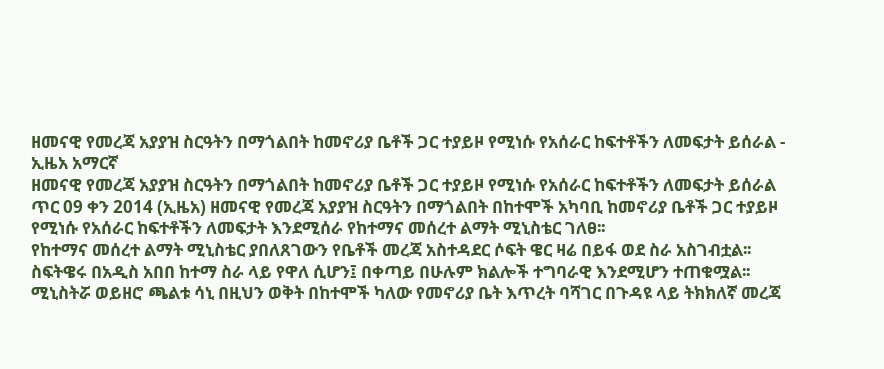ዘመናዊ የመረጃ አያያዝ ስርዓትን በማጎልበት ከመኖሪያ ቤቶች ጋር ተያይዞ የሚነሱ የአሰራር ከፍተቶችን ለመፍታት ይሰራል - ኢዜአ አማርኛ
ዘመናዊ የመረጃ አያያዝ ስርዓትን በማጎልበት ከመኖሪያ ቤቶች ጋር ተያይዞ የሚነሱ የአሰራር ከፍተቶችን ለመፍታት ይሰራል
ጥር 09 ቀን 2014 (ኢዜአ) ዘመናዊ የመረጃ አያያዝ ስርዓትን በማጎልበት በከተሞች አካባቢ ከመኖሪያ ቤቶች ጋር ተያይዞ የሚነሱ የአሰራር ከፍተቶችን ለመፍታት እንደሚሰራ የከተማና መሰረተ ልማት ሚኒስቴር ገለፀ፡፡
የከተማና መሰረተ ልማት ሚኒስቴር ያበለጸገውን የቤቶች መረጃ አስተዳደር ሶፍት ዌር ዛሬ በይፋ ወደ ስራ አስገብቷል፡፡
ስፍትዌሩ በአዲስ አበበ ከተማ ስራ ላይ የዋለ ሲሆን፤ በቀጣይ በሁሉም ክልሎች ተግባራዊ እንደሚሆን ተጠቁሟል፡፡
ሚኒስትሯ ወይዘሮ ጫልቱ ሳኒ በዚህን ወቅት በከተሞች ካለው የመኖሪያ ቤት እጥረት ባሻገር በጉዳዩ ላይ ትክክለኛ መረጃ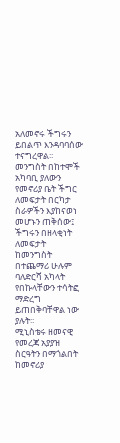አለመኖሩ ችግሩን ይበልጥ እንዳባባሰው ተናግረዋል፡፡
መንግስት በከተሞች አካባቢ ያለውን የመኖሪያ ቤት ችግር ለመፍታት በርካታ ስራዎችን እያከናወነ መሆኑን ጠቅሰው፤ ችግሩን በዘላቂነት ለመፍታት ከመንግስት በተጨማሪ ሁሉም ባለድርሻ አካላት የበኩላቸውን ተሳትፎ ማድረግ ይጠበቅባቸዋል ነው ያሉት፡፡
ሚኒስቴሩ ዘመናዊ የመረጃ አያያዝ ስርዓትን በማጎልበት ከመኖሪያ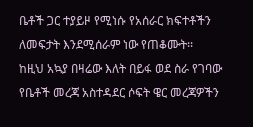ቤቶች ጋር ተያይዞ የሚነሱ የአሰራር ክፍተቶችን ለመፍታት እንደሚሰራም ነው የጠቆሙት፡፡
ከዚህ አኳያ በዛሬው እለት በይፋ ወደ ስራ የገባው የቤቶች መረጃ አስተዳደር ሶፍት ዌር መረጃዎችን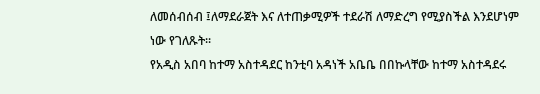ለመሰብሰብ ፤ለማደራጀት እና ለተጠቃሚዎች ተደራሽ ለማድረግ የሚያስችል እንደሆነም ነው የገለጹት፡፡
የአዲስ አበባ ከተማ አስተዳደር ከንቲባ አዳነች አቤቤ በበኩላቸው ከተማ አስተዳደሩ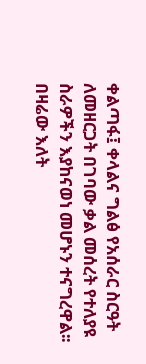ቀልጣፋ፤ ቀላልና ግልፅ የአሰራር ስርዓት ለመዘርጋት በገባው ቃል መሰረት የተለያዩ ስራዎችን እያከናወነ መሆኑን ተናግረዋል፡፡
በዛሬው እለት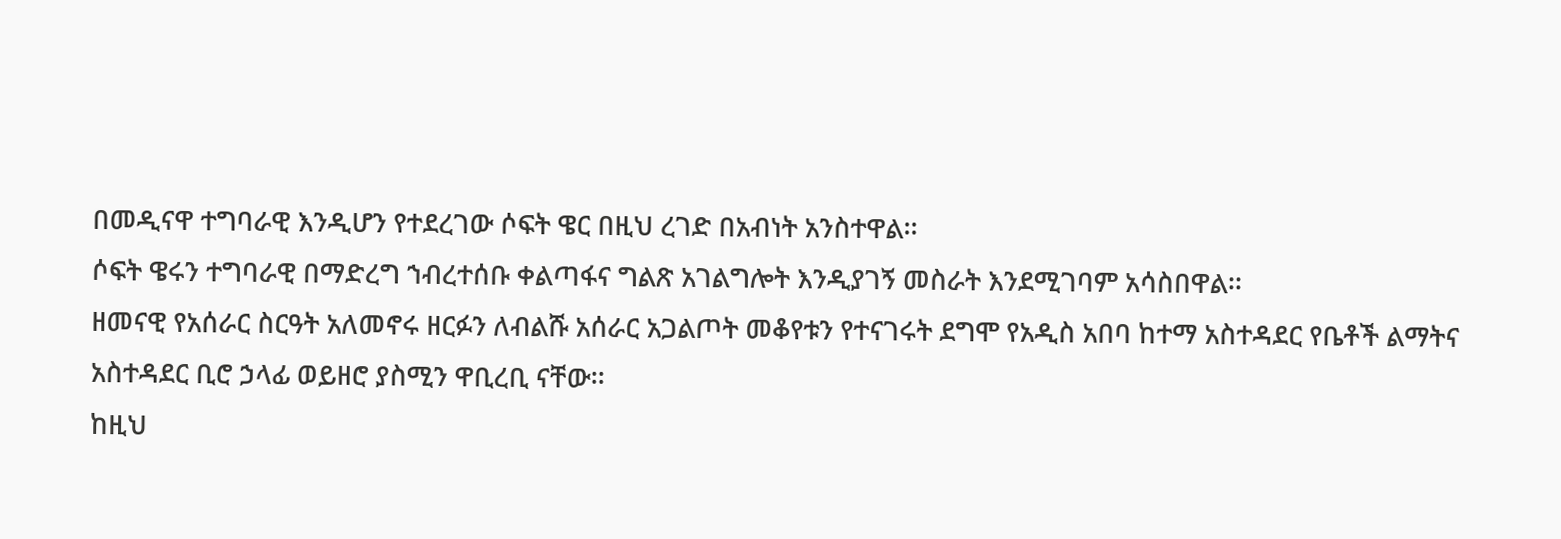በመዲናዋ ተግባራዊ እንዲሆን የተደረገው ሶፍት ዌር በዚህ ረገድ በአብነት አንስተዋል፡፡
ሶፍት ዌሩን ተግባራዊ በማድረግ ኀብረተሰቡ ቀልጣፋና ግልጽ አገልግሎት እንዲያገኝ መስራት እንደሚገባም አሳስበዋል፡፡
ዘመናዊ የአሰራር ስርዓት አለመኖሩ ዘርፉን ለብልሹ አሰራር አጋልጦት መቆየቱን የተናገሩት ደግሞ የአዲስ አበባ ከተማ አስተዳደር የቤቶች ልማትና አስተዳደር ቢሮ ኃላፊ ወይዘሮ ያስሚን ዋቢረቢ ናቸው፡፡
ከዚህ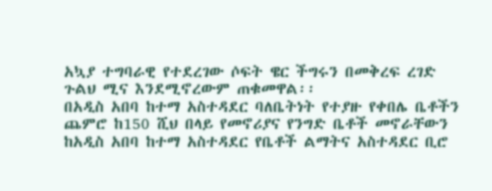አኳያ ተግባራዊ የተደረገው ሶፍት ዌር ችግሩን በመቅረፍ ረገድ ጉልህ ሚና እንደሚኖረውም ጠቁመዋል፡፡
በአዲስ አበባ ከተማ አስተዳደር ባለቤትነት የተያዙ የቀበሌ ቤቶችን ጨምሮ ከ150 ሺህ በላይ የመኖሪያና የንግድ ቤቶች መኖራቸውን ከአዲስ አበባ ከተማ አስተዳደር የቤቶች ልማትና አስተዳደር ቢሮ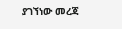ያገኘነው መረጃ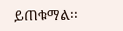ይጠቁማል፡፡